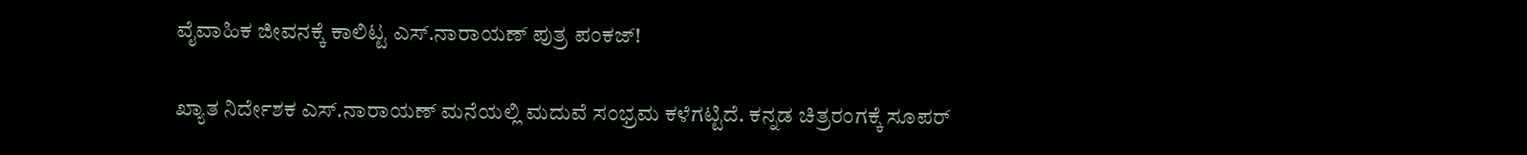ವೈವಾಹಿಕ ಜೀವನಕ್ಕೆ ಕಾಲಿಟ್ಟ ಎಸ್.ನಾರಾಯಣ್ ಪುತ್ರ ಪಂಕಜ್!

ಖ್ಯಾತ ನಿರ್ದೇಶಕ ಎಸ್‌.ನಾರಾಯಣ್‌ ಮನೆಯಲ್ಲಿ ಮದುವೆ ಸಂಭ್ರಮ ಕಳೆಗಟ್ಟಿದೆ. ಕನ್ನಡ ಚಿತ್ರರಂಗಕ್ಕೆ ಸೂಪರ್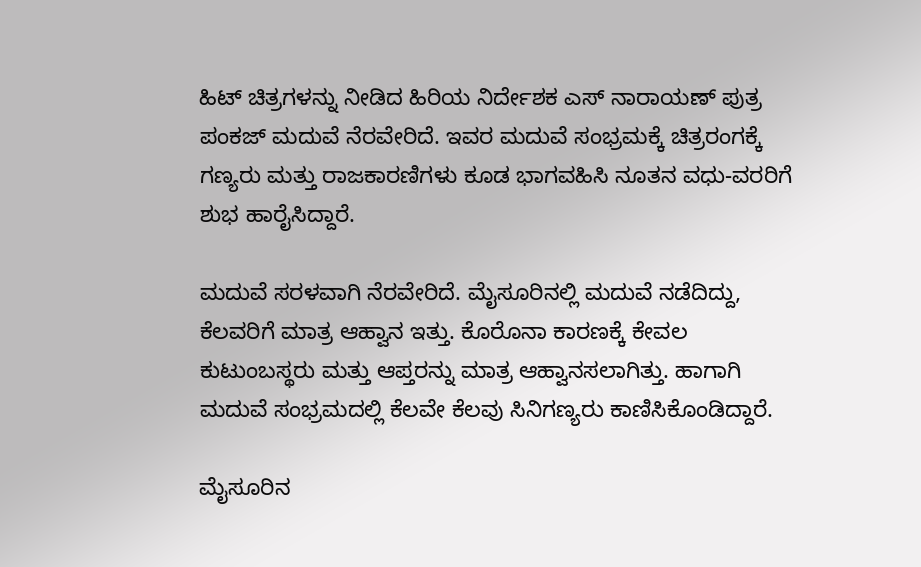ಹಿಟ್ ಚಿತ್ರಗಳನ್ನು ನೀಡಿದ ಹಿರಿಯ ನಿರ್ದೇಶಕ ಎಸ್ ನಾರಾಯಣ್ ಪುತ್ರ ಪಂಕಜ್ ಮದುವೆ ನೆರವೇರಿದೆ. ಇವರ ಮದುವೆ ಸಂಭ್ರಮಕ್ಕೆ ಚಿತ್ರರಂಗಕ್ಕೆ ಗಣ್ಯರು ಮತ್ತು ರಾಜಕಾರಣಿಗಳು ಕೂಡ ಭಾಗವಹಿಸಿ ನೂತನ ವಧು-ವರರಿಗೆ ಶುಭ ಹಾರೈಸಿದ್ದಾರೆ.

ಮದುವೆ ಸರಳವಾಗಿ ನೆರವೇರಿದೆ. ಮೈಸೂರಿನಲ್ಲಿ ಮದುವೆ ನಡೆದಿದ್ದು, ಕೆಲವರಿಗೆ ಮಾತ್ರ ಆಹ್ವಾನ ಇತ್ತು. ಕೊರೊನಾ ಕಾರಣಕ್ಕೆ ಕೇವಲ ಕುಟುಂಬಸ್ಥರು ಮತ್ತು ಆಪ್ತರನ್ನು ಮಾತ್ರ ಆಹ್ವಾನಸಲಾಗಿತ್ತು. ಹಾಗಾಗಿ ಮದುವೆ ಸಂಭ್ರಮದಲ್ಲಿ ಕೆಲವೇ ಕೆಲವು ಸಿನಿಗಣ್ಯರು ಕಾಣಿಸಿಕೊಂಡಿದ್ದಾರೆ.

ಮೈಸೂರಿನ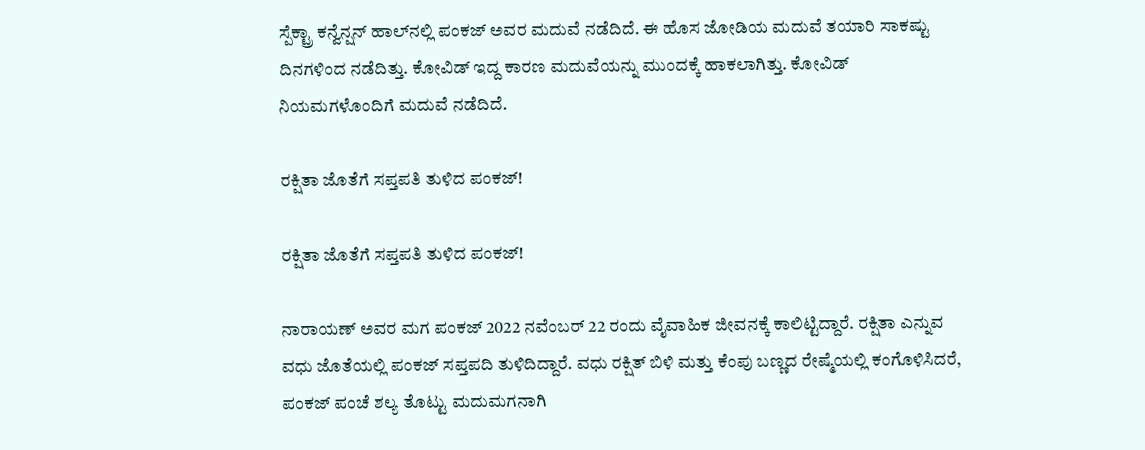ಸ್ಪೆಕ್ಟ್ರಾ ಕನ್ವೆನ್ಷನ್ ಹಾಲ್‌ನಲ್ಲಿ ಪಂಕಜ್ ಅವರ ಮದುವೆ ನಡೆದಿದೆ. ಈ ಹೊಸ ಜೋಡಿಯ ಮದುವೆ ತಯಾರಿ ಸಾಕಷ್ಟು ದಿನಗಳಿಂದ ನಡೆದಿತ್ತು. ಕೋವಿಡ್ ಇದ್ದ ಕಾರಣ ಮದುವೆಯನ್ನು ಮುಂದಕ್ಕೆ ಹಾಕಲಾಗಿತ್ತು. ಕೋವಿಡ್ ನಿಯಮಗಳೊಂದಿಗೆ ಮದುವೆ ನಡೆದಿದೆ.

ರಕ್ಷಿತಾ ಜೊತೆಗೆ ಸಪ್ತಪತಿ ತುಳಿದ ಪಂಕಜ್!

ರಕ್ಷಿತಾ ಜೊತೆಗೆ ಸಪ್ತಪತಿ ತುಳಿದ ಪಂಕಜ್!

ನಾರಾಯಣ್ ಅವರ ಮಗ ಪಂಕಜ್ 2022 ನವೆಂಬರ್ 22 ರಂದು ವೈವಾಹಿಕ ಜೀವನಕ್ಕೆ ಕಾಲಿಟ್ಟಿದ್ದಾರೆ. ರಕ್ಷಿತಾ ಎನ್ನುವ ವಧು ಜೊತೆಯಲ್ಲಿ ಪಂಕಜ್ ಸಪ್ತಪದಿ ತುಳಿದಿದ್ದಾರೆ. ವಧು ರಕ್ಷಿತ್ ಬಿಳಿ ಮತ್ತು ಕೆಂಪು ಬಣ್ಣದ ರೇಷ್ಮೆಯಲ್ಲಿ ಕಂಗೊಳಿಸಿದರೆ, ಪಂಕಜ್ ಪಂಚೆ ಶಲ್ಯ ತೊಟ್ಟು ಮದುಮಗನಾಗಿ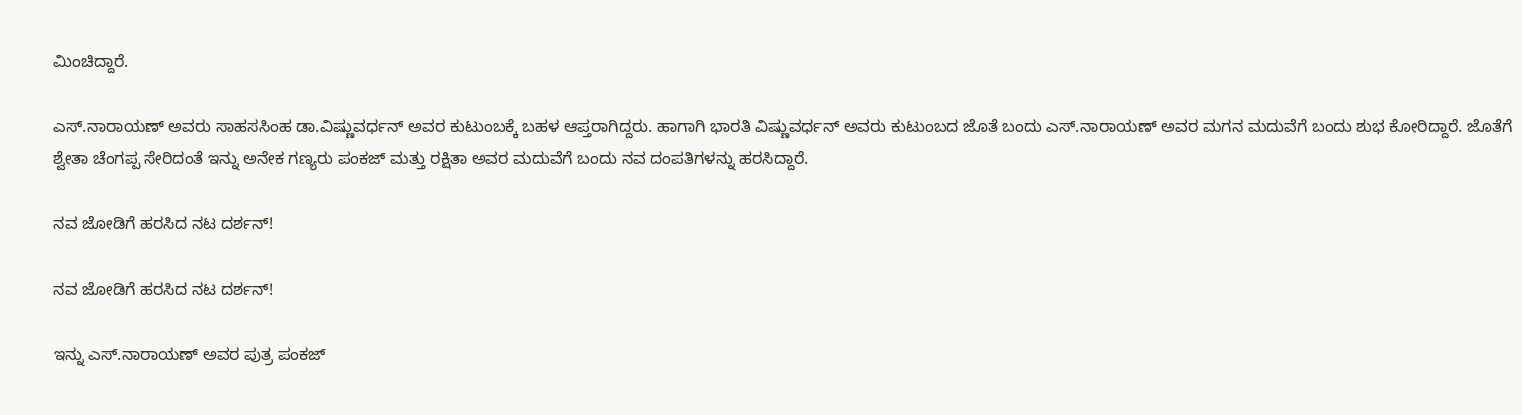ಮಿಂಚಿದ್ದಾರೆ.

ಎಸ್.ನಾರಾಯಣ್ ಅವರು ಸಾಹಸಸಿಂಹ ಡಾ.ವಿಷ್ಣುವರ್ಧನ್ ಅವರ ಕುಟುಂಬಕ್ಕೆ ಬಹಳ ಆಪ್ತರಾಗಿದ್ದರು. ಹಾಗಾಗಿ ಭಾರತಿ ವಿಷ್ಣುವರ್ಧನ್ ಅವರು ಕುಟುಂಬದ ಜೊತೆ ಬಂದು ಎಸ್.ನಾರಾಯಣ್ ಅವರ ಮಗನ ಮದುವೆಗೆ ಬಂದು ಶುಭ ಕೋರಿದ್ದಾರೆ. ಜೊತೆಗೆ ಶ್ವೇತಾ ಚೆಂಗಪ್ಪ ಸೇರಿದಂತೆ ಇನ್ನು ಅನೇಕ ಗಣ್ಯರು ಪಂಕಜ್ ಮತ್ತು ರಕ್ಷಿತಾ ಅವರ ಮದುವೆಗೆ ಬಂದು ನವ ದಂಪತಿಗಳನ್ನು ಹರಸಿದ್ದಾರೆ.

ನವ ಜೋಡಿಗೆ ಹರಸಿದ ನಟ ದರ್ಶನ್!

ನವ ಜೋಡಿಗೆ ಹರಸಿದ ನಟ ದರ್ಶನ್!

ಇನ್ನು ಎಸ್‌.ನಾರಾಯಣ್ ಅವರ ಪುತ್ರ ಪಂಕಜ್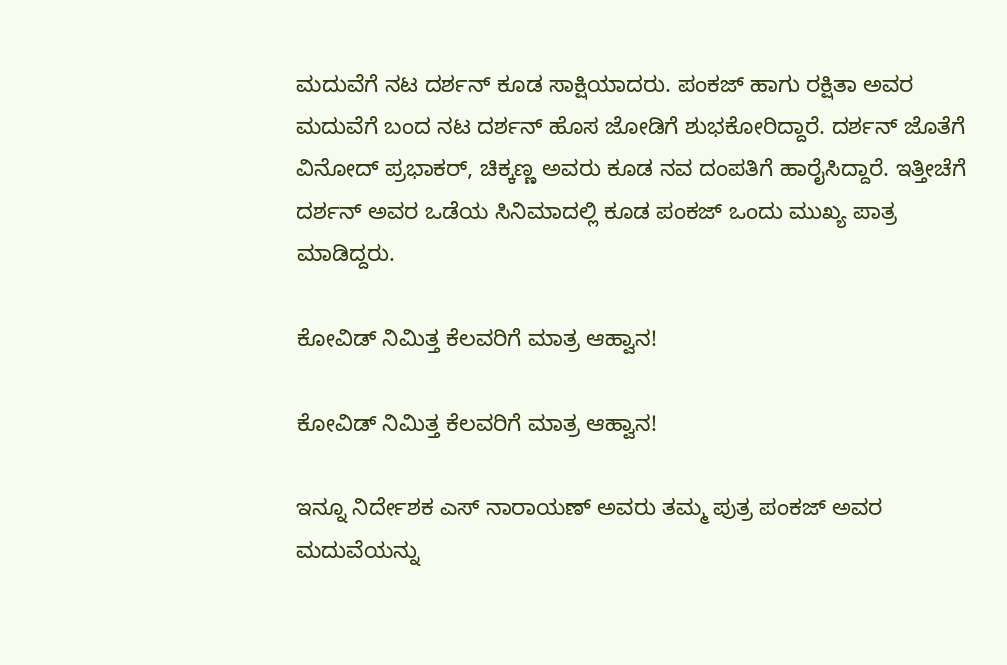ಮದುವೆಗೆ ನಟ ದರ್ಶನ್ ಕೂಡ ಸಾಕ್ಷಿಯಾದರು. ಪಂಕಜ್ ಹಾಗು ರಕ್ಷಿತಾ ಅವರ ಮದುವೆಗೆ ಬಂದ ನಟ ದರ್ಶನ್ ಹೊಸ ಜೋಡಿಗೆ ಶುಭಕೋರಿದ್ದಾರೆ. ದರ್ಶನ್ ಜೊತೆಗೆ ವಿನೋದ್ ಪ್ರಭಾಕರ್, ಚಿಕ್ಕಣ್ಣ ಅವರು ಕೂಡ ನವ ದಂಪತಿಗೆ ಹಾರೈಸಿದ್ದಾರೆ. ಇತ್ತೀಚೆಗೆ ದರ್ಶನ್ ಅವರ ಒಡೆಯ ಸಿನಿಮಾದಲ್ಲಿ ಕೂಡ ಪಂಕಜ್ ಒಂದು ಮುಖ್ಯ ಪಾತ್ರ ಮಾಡಿದ್ದರು.

ಕೋವಿಡ್‌ ನಿಮಿತ್ತ ಕೆಲವರಿಗೆ ಮಾತ್ರ ಆಹ್ವಾನ!

ಕೋವಿಡ್‌ ನಿಮಿತ್ತ ಕೆಲವರಿಗೆ ಮಾತ್ರ ಆಹ್ವಾನ!

ಇನ್ನೂ ನಿರ್ದೇಶಕ ಎಸ್ ನಾರಾಯಣ್ ಅವರು ತಮ್ಮ ಪುತ್ರ ಪಂಕಜ್ ಅವರ ಮದುವೆಯನ್ನು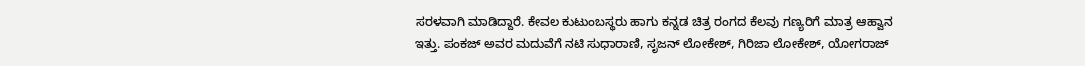ಸರಳವಾಗಿ ಮಾಡಿದ್ದಾರೆ. ಕೇವಲ ಕುಟುಂಬಸ್ಥರು ಹಾಗು ಕನ್ನಡ ಚಿತ್ರ ರಂಗದ ಕೆಲವು ಗಣ್ಯರಿಗೆ ಮಾತ್ರ ಆಹ್ವಾನ ಇತ್ತು. ಪಂಕಜ್ ಅವರ ಮದುವೆಗೆ ನಟಿ ಸುಧಾರಾಣಿ, ಸೃಜನ್ ಲೋಕೇಶ್, ಗಿರಿಜಾ ಲೋಕೇಶ್, ಯೋಗರಾಜ್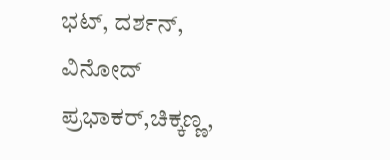ಭಟ್, ದರ್ಶನ್, ವಿನೋದ್ ಪ್ರಭಾಕರ್,ಚಿಕ್ಕಣ್ಣ,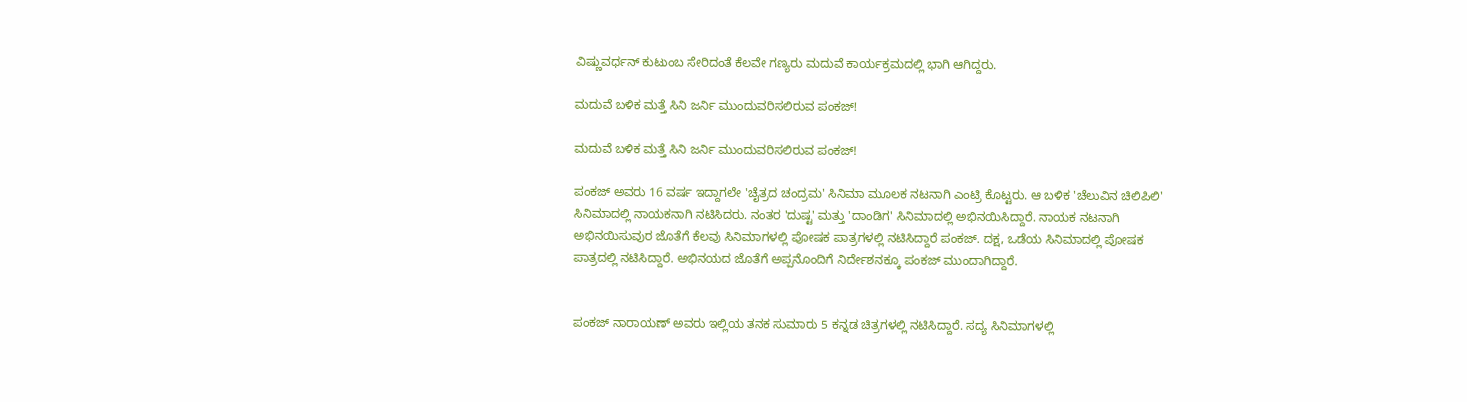ವಿಷ್ಣುವರ್ಧನ್ ಕುಟುಂಬ ಸೇರಿದಂತೆ ಕೆಲವೇ ಗಣ್ಯರು ಮದುವೆ ಕಾರ್ಯಕ್ರಮದಲ್ಲಿ ಭಾಗಿ ಆಗಿದ್ದರು.

ಮದುವೆ ಬಳಿಕ ಮತ್ತೆ ಸಿನಿ ಜರ್ನಿ ಮುಂದುವರಿಸಲಿರುವ ಪಂಕಜ್!

ಮದುವೆ ಬಳಿಕ ಮತ್ತೆ ಸಿನಿ ಜರ್ನಿ ಮುಂದುವರಿಸಲಿರುವ ಪಂಕಜ್!

ಪಂಕಜ್ ಅವರು 16 ವರ್ಷ ಇದ್ದಾಗಲೇ 'ಚೈತ್ರದ ಚಂದ್ರಮ' ಸಿನಿಮಾ ಮೂಲಕ ನಟನಾಗಿ ಎಂಟ್ರಿ ಕೊಟ್ಟರು. ಆ ಬಳಿಕ 'ಚೆಲುವಿನ ಚಿಲಿಪಿಲಿ' ಸಿನಿಮಾದಲ್ಲಿ ನಾಯಕನಾಗಿ ನಟಿಸಿದರು. ನಂತರ 'ದುಷ್ಟ' ಮತ್ತು 'ದಾಂಡಿಗ' ಸಿನಿಮಾದಲ್ಲಿ ಅಭಿನಯಿಸಿದ್ದಾರೆ. ನಾಯಕ ನಟನಾಗಿ ಅಭಿನಯಿಸುವುರ ಜೊತೆಗೆ ಕೆಲವು ಸಿನಿಮಾಗಳಲ್ಲಿ ಪೋಷಕ ಪಾತ್ರಗಳಲ್ಲಿ ನಟಿಸಿದ್ದಾರೆ ಪಂಕಜ್. ದಕ್ಷ, ಒಡೆಯ ಸಿನಿಮಾದಲ್ಲಿ ಪೋಷಕ ಪಾತ್ರದಲ್ಲಿ ನಟಿಸಿದ್ದಾರೆ. ಅಭಿನಯದ ಜೊತೆಗೆ ಅಪ್ಪನೊಂದಿಗೆ ನಿರ್ದೇಶನಕ್ಕೂ ಪಂಕಜ್ ಮುಂದಾಗಿದ್ದಾರೆ.


ಪಂಕಜ್ ನಾರಾಯಣ್ ಅವರು ಇಲ್ಲಿಯ ತನಕ ಸುಮಾರು 5 ಕನ್ನಡ ಚಿತ್ರಗಳಲ್ಲಿ ನಟಿಸಿದ್ದಾರೆ. ಸದ್ಯ ಸಿನಿಮಾಗಳಲ್ಲಿ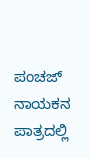ಪಂಚಜ್ ನಾಯಕನ ಪಾತ್ರದಲ್ಲಿ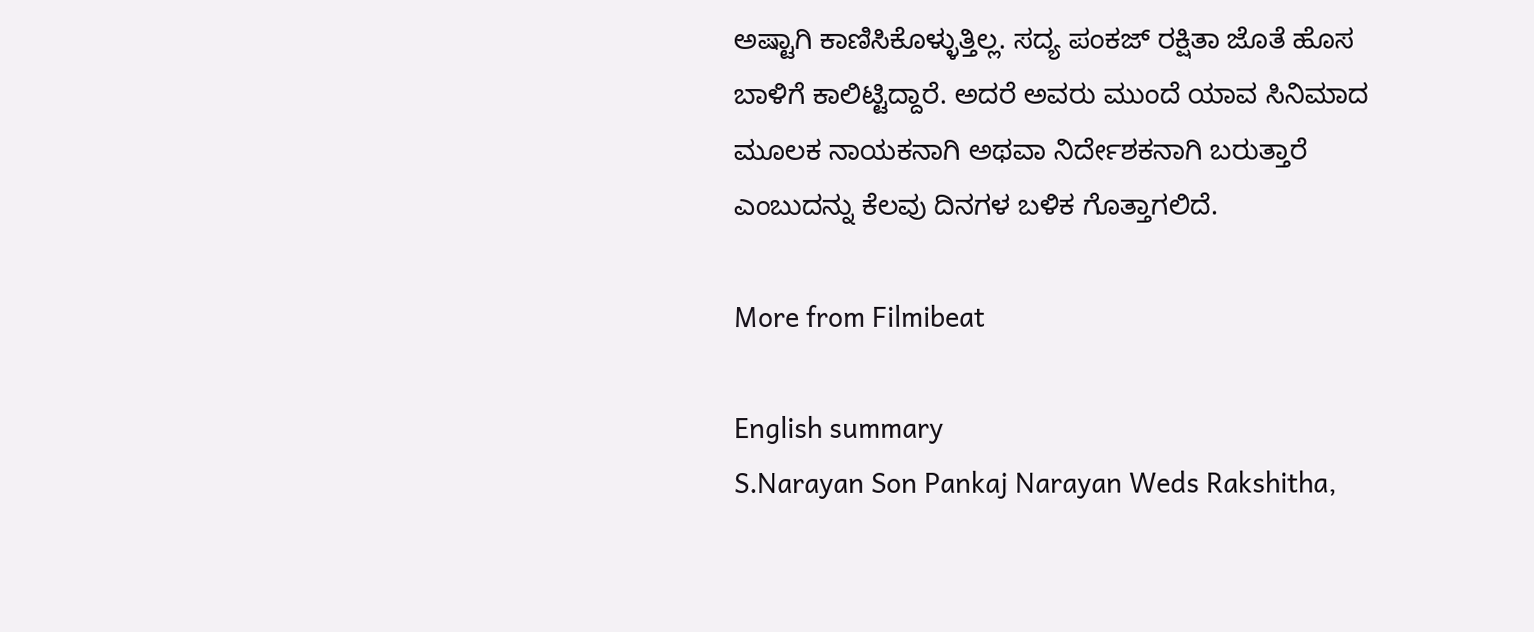ಅಷ್ಟಾಗಿ ಕಾಣಿಸಿಕೊಳ್ಳುತ್ತಿಲ್ಲ. ಸದ್ಯ ಪಂಕಜ್ ರಕ್ಷಿತಾ ಜೊತೆ ಹೊಸ ಬಾಳಿಗೆ ಕಾಲಿಟ್ಟಿದ್ದಾರೆ. ಅದರೆ ಅವರು ಮುಂದೆ ಯಾವ ಸಿನಿಮಾದ ಮೂಲಕ ನಾಯಕನಾಗಿ ಅಥವಾ ನಿರ್ದೇಶಕನಾಗಿ ಬರುತ್ತಾರೆ ಎಂಬುದನ್ನು ಕೆಲವು ದಿನಗಳ ಬಳಿಕ ಗೊತ್ತಾಗಲಿದೆ.

More from Filmibeat

English summary
S.Narayan Son Pankaj Narayan Weds Rakshitha,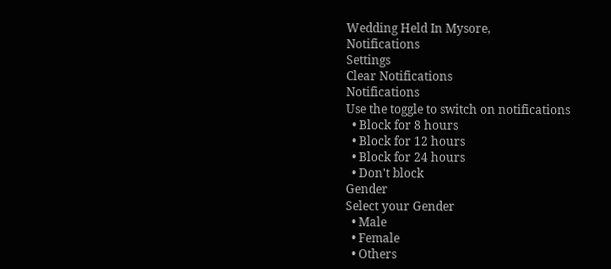Wedding Held In Mysore,
Notifications
Settings
Clear Notifications
Notifications
Use the toggle to switch on notifications
  • Block for 8 hours
  • Block for 12 hours
  • Block for 24 hours
  • Don't block
Gender
Select your Gender
  • Male
  • Female
  • Others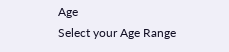Age
Select your Age Range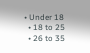• Under 18
  • 18 to 25
  • 26 to 35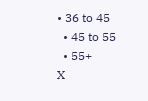• 36 to 45
  • 45 to 55
  • 55+
X